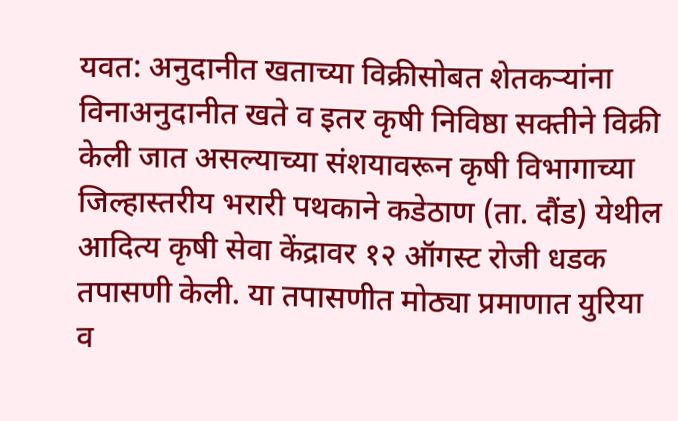यवत: अनुदानीत खताच्या विक्रीसोबत शेतकऱ्यांना विनाअनुदानीत खते व इतर कृषी निविष्ठा सक्तीने विक्री केली जात असल्याच्या संशयावरून कृषी विभागाच्या जिल्हास्तरीय भरारी पथकाने कडेठाण (ता. दौंड) येथील आदित्य कृषी सेवा केंद्रावर १२ ऑगस्ट रोजी धडक तपासणी केली. या तपासणीत मोठ्या प्रमाणात युरिया व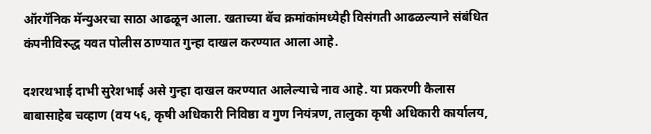ऑरगॅनिक मॅन्युअरचा साठा आढळून आला. खताच्या बॅच क्रमांकांमध्येही विसंगती आढळल्याने संबंधित कंपनीविरुद्ध यवत पोलीस ठाण्यात गुन्हा दाखल करण्यात आला आहे.

दशरथभाई दाभी सुरेशभाई असे गुन्हा दाखल करण्यात आलेल्याचे नाव आहे. या प्रकरणी कैलास बाबासाहेब चव्हाण (वय ५६, कृषी अधिकारी निविष्ठा व गुण नियंत्रण, तालुका कृषी अधिकारी कार्यालय,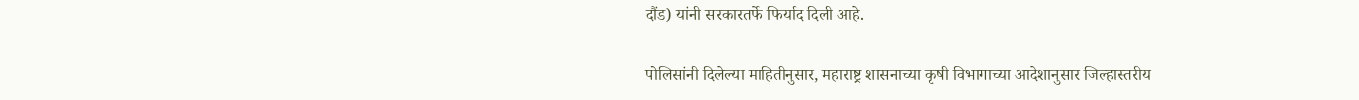दौंड) यांनी सरकारतर्फे फिर्याद दिली आहे.

पोलिसांनी दिलेल्या माहितीनुसार, महाराष्ट्र शासनाच्या कृषी विभागाच्या आदेशानुसार जिल्हास्तरीय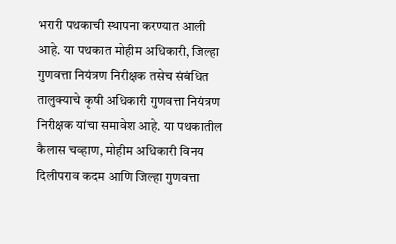भरारी पथकाची स्थापना करण्यात आली आहे. या पथकात मोहीम अधिकारी, जिल्हा गुणवत्ता नियंत्रण निरीक्षक तसेच संबंधित तालुक्याचे कृषी अधिकारी गुणवत्ता नियंत्रण निरीक्षक यांचा समावेश आहे. या पथकातील कैलास चव्हाण, मोहीम अधिकारी विनय दिलीपराव कदम आणि जिल्हा गुणवत्ता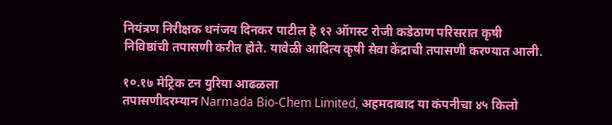नियंत्रण निरीक्षक धनंजय दिनकर पाटील हे १२ ऑगस्ट रोजी कडेठाण परिसरात कृषी निविष्ठांची तपासणी करीत होते. यावेळी आदित्य कृषी सेवा केंद्राची तपासणी करण्यात आली.

१०.१७ मेट्रिक टन युरिया आढळला
तपासणीदरम्यान Narmada Bio-Chem Limited, अहमदाबाद या कंपनीचा ४५ किलो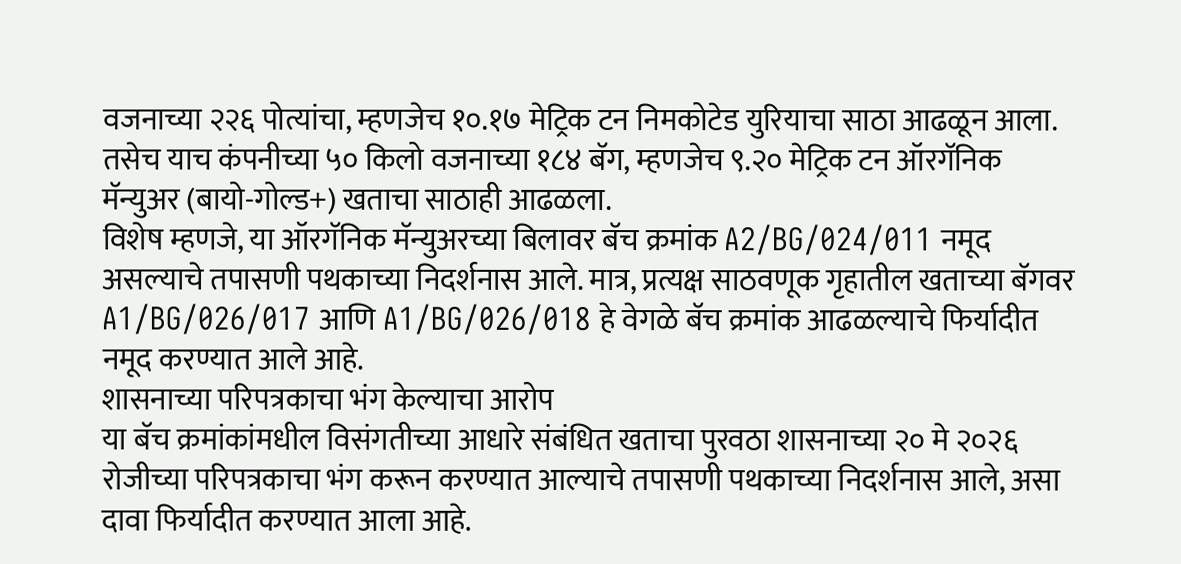वजनाच्या २२६ पोत्यांचा, म्हणजेच १०.१७ मेट्रिक टन निमकोटेड युरियाचा साठा आढळून आला. तसेच याच कंपनीच्या ५० किलो वजनाच्या १८४ बॅग, म्हणजेच ९.२० मेट्रिक टन ऑरगॅनिक मॅन्युअर (बायो-गोल्ड+) खताचा साठाही आढळला.
विशेष म्हणजे, या ऑरगॅनिक मॅन्युअरच्या बिलावर बॅच क्रमांक A2/BG/024/011 नमूद असल्याचे तपासणी पथकाच्या निदर्शनास आले. मात्र, प्रत्यक्ष साठवणूक गृहातील खताच्या बॅगवर A1/BG/026/017 आणि A1/BG/026/018 हे वेगळे बॅच क्रमांक आढळल्याचे फिर्यादीत नमूद करण्यात आले आहे.
शासनाच्या परिपत्रकाचा भंग केल्याचा आरोप
या बॅच क्रमांकांमधील विसंगतीच्या आधारे संबंधित खताचा पुरवठा शासनाच्या २० मे २०२६ रोजीच्या परिपत्रकाचा भंग करून करण्यात आल्याचे तपासणी पथकाच्या निदर्शनास आले, असा दावा फिर्यादीत करण्यात आला आहे.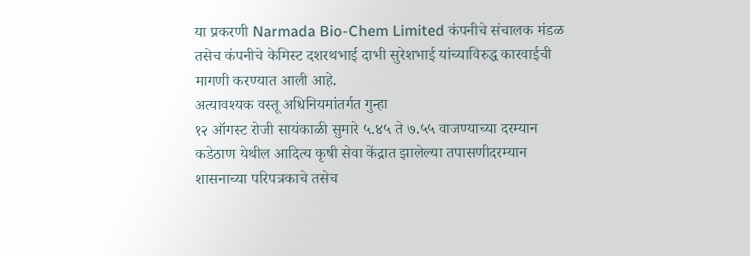या प्रकरणी Narmada Bio-Chem Limited कंपनीचे संचालक मंडळ तसेच कंपनीचे केमिस्ट दशरथभाई दाभी सुरेशभाई यांच्याविरुद्ध कारवाईची मागणी करण्यात आली आहे.
अत्यावश्यक वस्तू अधिनियमांतर्गत गुन्हा
१२ ऑगस्ट रोजी सायंकाळी सुमारे ५.४५ ते ७.५५ वाजण्याच्या दरम्यान कडेठाण येथील आदित्य कृषी सेवा केंद्रात झालेल्या तपासणीदरम्यान शासनाच्या परिपत्रकाचे तसेच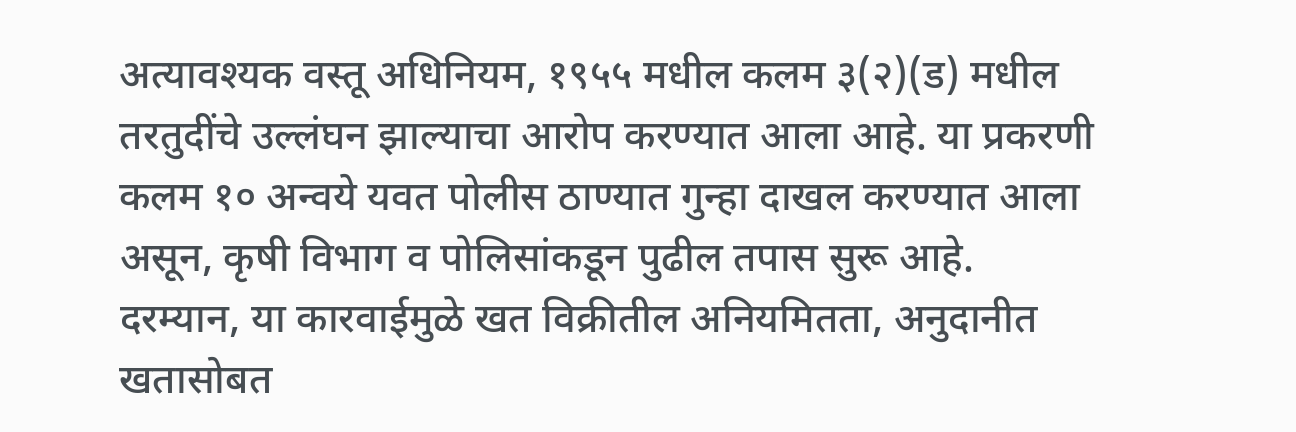अत्यावश्यक वस्तू अधिनियम, १९५५ मधील कलम ३(२)(ड) मधील तरतुदींचे उल्लंघन झाल्याचा आरोप करण्यात आला आहे. या प्रकरणी कलम १० अन्वये यवत पोलीस ठाण्यात गुन्हा दाखल करण्यात आला असून, कृषी विभाग व पोलिसांकडून पुढील तपास सुरू आहे.
दरम्यान, या कारवाईमुळे खत विक्रीतील अनियमितता, अनुदानीत खतासोबत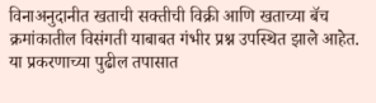विनाअनुदानीत खताची सक्तीची विक्री आणि खताच्या बॅच क्रमांकातील विसंगती याबाबत गंभीर प्रश्न उपस्थित झाले आहेत. या प्रकरणाच्या पुढील तपासात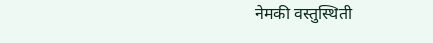नेमकी वस्तुस्थिती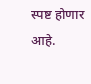स्पष्ट होणार आहे.